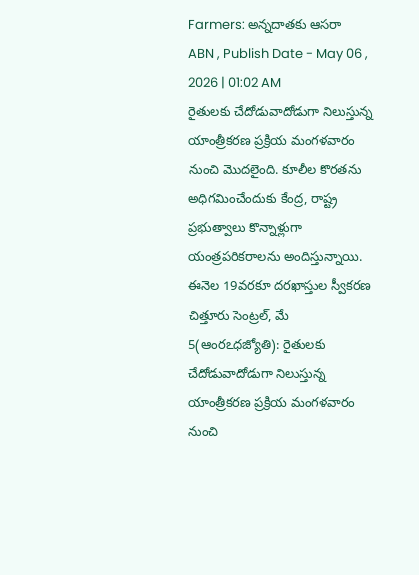Farmers: అన్నదాతకు ఆసరా
ABN , Publish Date - May 06 , 2026 | 01:02 AM
రైతులకు చేదోడువాదోడుగా నిలుస్తున్న యాంత్రీకరణ ప్రక్రియ మంగళవారం నుంచి మొదలైంది. కూలీల కొరతను అధిగమించేందుకు కేంద్ర, రాష్ట్ర ప్రభుత్వాలు కొన్నాళ్లుగా యంత్రపరికరాలను అందిస్తున్నాయి.
ఈనెల 19వరకూ దరఖాస్తుల స్వీకరణ
చిత్తూరు సెంట్రల్, మే 5(ఆంరఽధజ్యోతి): రైతులకు చేదోడువాదోడుగా నిలుస్తున్న యాంత్రీకరణ ప్రక్రియ మంగళవారం నుంచి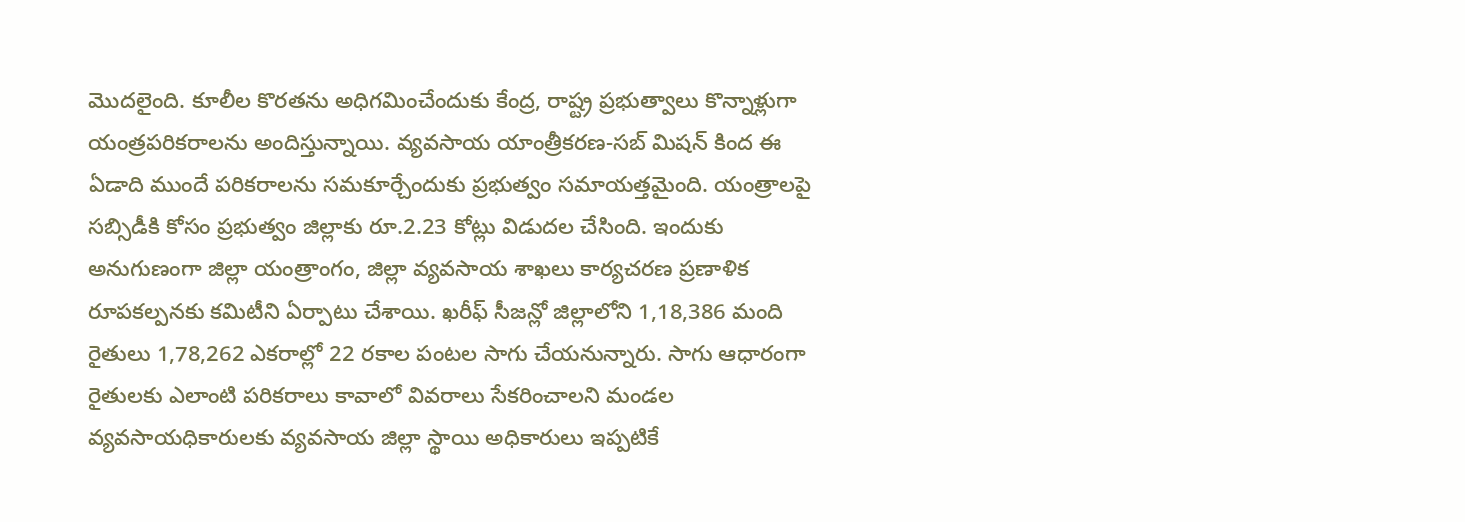మొదలైంది. కూలీల కొరతను అధిగమించేందుకు కేంద్ర, రాష్ట్ర ప్రభుత్వాలు కొన్నాళ్లుగా యంత్రపరికరాలను అందిస్తున్నాయి. వ్యవసాయ యాంత్రీకరణ-సబ్ మిషన్ కింద ఈ ఏడాది ముందే పరికరాలను సమకూర్చేందుకు ప్రభుత్వం సమాయత్తమైంది. యంత్రాలపై సబ్సిడీకి కోసం ప్రభుత్వం జిల్లాకు రూ.2.23 కోట్లు విడుదల చేసింది. ఇందుకు అనుగుణంగా జిల్లా యంత్రాంగం, జిల్లా వ్యవసాయ శాఖలు కార్యచరణ ప్రణాళిక రూపకల్పనకు కమిటీని ఏర్పాటు చేశాయి. ఖరీఫ్ సీజన్లో జిల్లాలోని 1,18,386 మంది రైతులు 1,78,262 ఎకరాల్లో 22 రకాల పంటల సాగు చేయనున్నారు. సాగు ఆధారంగా రైతులకు ఎలాంటి పరికరాలు కావాలో వివరాలు సేకరించాలని మండల వ్యవసాయధికారులకు వ్యవసాయ జిల్లా స్థాయి అధికారులు ఇప్పటికే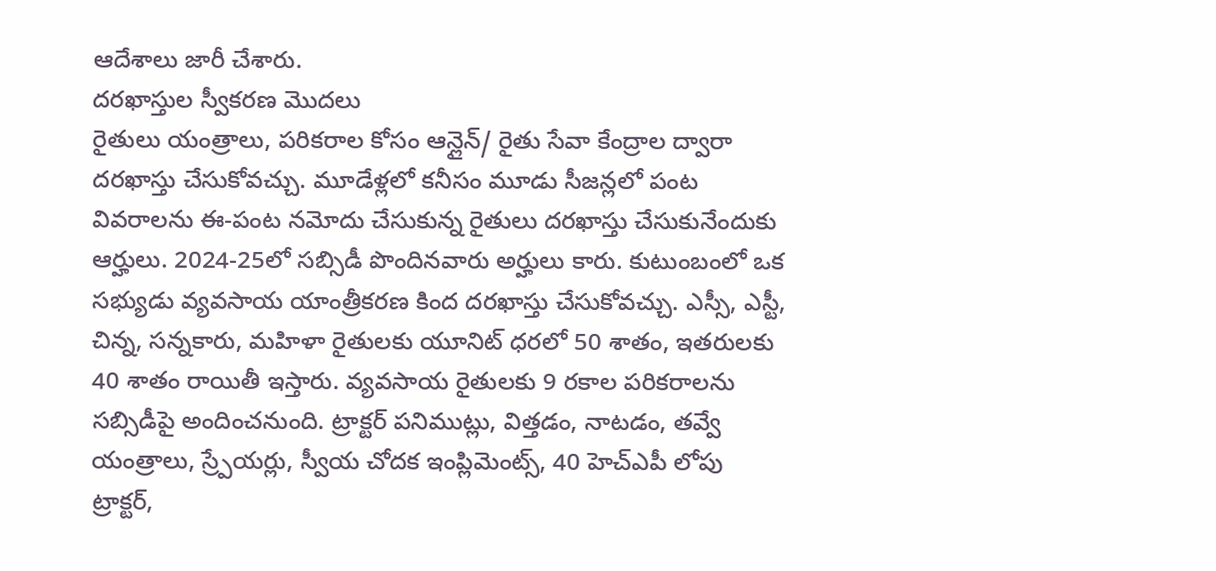ఆదేశాలు జారీ చేశారు.
దరఖాస్తుల స్వీకరణ మొదలు
రైతులు యంత్రాలు, పరికరాల కోసం ఆన్లైన్/ రైతు సేవా కేంద్రాల ద్వారా దరఖాస్తు చేసుకోవచ్చు. మూడేళ్లలో కనీసం మూడు సీజన్లలో పంట వివరాలను ఈ-పంట నమోదు చేసుకున్న రైతులు దరఖాస్తు చేసుకునేందుకు ఆర్హులు. 2024-25లో సబ్సిడీ పొందినవారు అర్హులు కారు. కుటుంబంలో ఒక సభ్యుడు వ్యవసాయ యాంత్రీకరణ కింద దరఖాస్తు చేసుకోవచ్చు. ఎస్సీ, ఎస్టీ, చిన్న, సన్నకారు, మహిళా రైతులకు యూనిట్ ధరలో 50 శాతం, ఇతరులకు 40 శాతం రాయితీ ఇస్తారు. వ్యవసాయ రైతులకు 9 రకాల పరికరాలను సబ్సిడీపై అందించనుంది. ట్రాక్టర్ పనిముట్లు, విత్తడం, నాటడం, తవ్వే యంత్రాలు, స్ర్పేయర్లు, స్వీయ చోదక ఇంప్లిమెంట్స్, 40 హెచ్ఎపీ లోపు ట్రాక్టర్,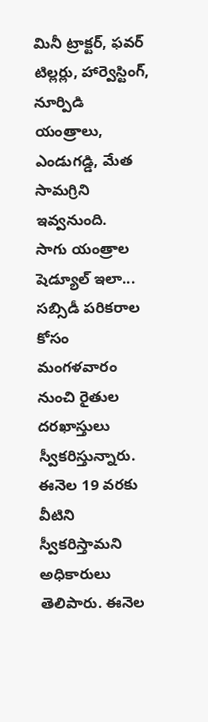మినీ ట్రాక్టర్, ఫవర్ టిల్లర్లు, హార్వెస్టింగ్, నూర్పిడి యంత్రాలు, ఎండుగడ్డి, మేత సామగ్రిని ఇవ్వనుంది.
సాగు యంత్రాల షెడ్యూల్ ఇలా...
సబ్సిడీ పరికరాల కోసం మంగళవారం నుంచి రైతుల దరఖాస్తులు స్వీకరిస్తున్నారు. ఈనెల 19 వరకు వీటిని స్వీకరిస్తామని అధికారులు తెలిపారు. ఈనెల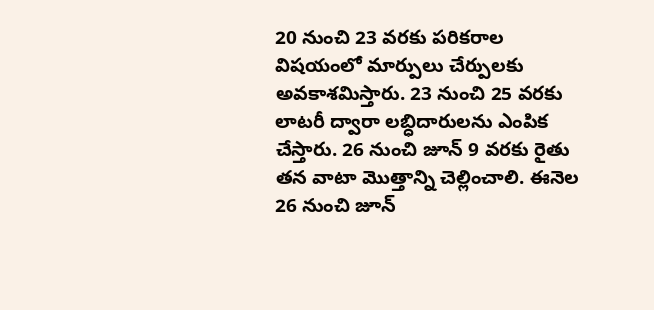20 నుంచి 23 వరకు పరికరాల విషయంలో మార్పులు చేర్పులకు అవకాశమిస్తారు. 23 నుంచి 25 వరకు లాటరీ ద్వారా లబ్ధిదారులను ఎంపిక చేస్తారు. 26 నుంచి జూన్ 9 వరకు రైతు తన వాటా మొత్తాన్ని చెల్లించాలి. ఈనెల 26 నుంచి జూన్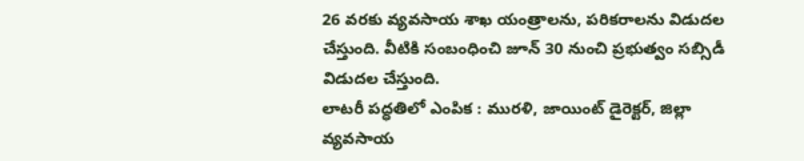26 వరకు వ్యవసాయ శాఖ యంత్రాలను, పరికరాలను విడుదల చేస్తుంది. వీటికి సంబంధించి జూన్ 30 నుంచి ప్రభుత్వం సబ్సిడీ విడుదల చేస్తుంది.
లాటరీ పద్ధతిలో ఎంపిక : మురళి, జాయింట్ డైరెక్టర్, జిల్లా వ్యవసాయ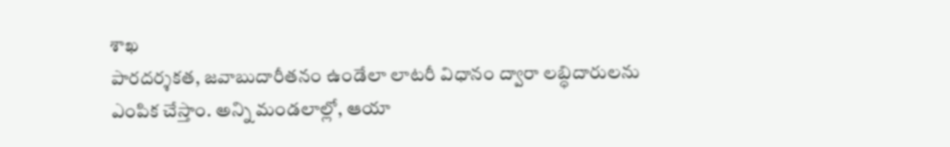శాఖ
పారదర్శకత, జవాబుదారీతనం ఉండేలా లాటరీ విధానం ద్వారా లబ్ధిదారులను ఎంపిక చేస్తాం. అన్ని మండలాల్లో, ఆయా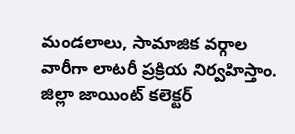మండలాలు, సామాజిక వర్గాల వారీగా లాటరీ ప్రక్రియ నిర్వహిస్తాం. జిల్లా జాయింట్ కలెక్టర్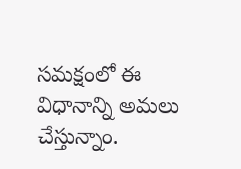సమక్షంలో ఈ విధానాన్ని అమలు చేస్తున్నాం.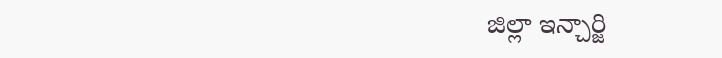జిల్లా ఇన్చార్జి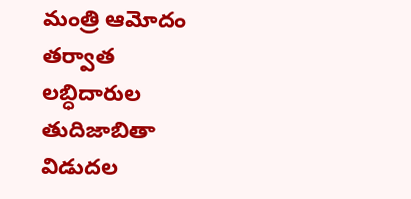మంత్రి ఆమోదం తర్వాత లబ్ధిదారుల తుదిజాబితా విడుదల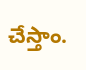చేస్తాం.